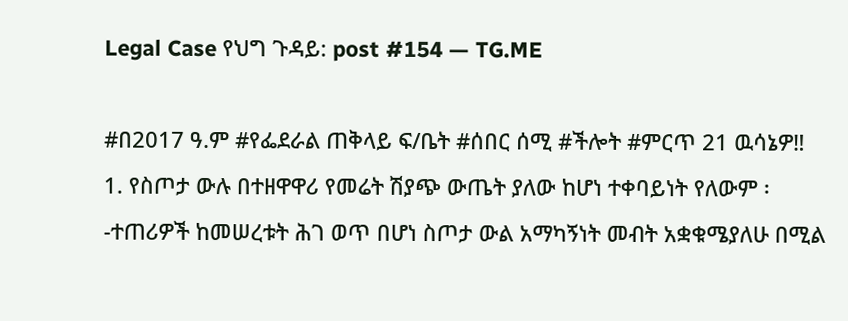Legal Case የህግ ጉዳይ: post #154 — TG.ME

#በ2017 ዓ.ም #የፌደራል ጠቅላይ ፍ/ቤት #ሰበር ሰሚ #ችሎት #ምርጥ 21 ዉሳኔዎ‼ 1. የስጦታ ውሉ በተዘዋዋሪ የመሬት ሽያጭ ውጤት ያለው ከሆነ ተቀባይነት የለውም ፡-ተጠሪዎች ከመሠረቱት ሕገ ወጥ በሆነ ስጦታ ውል አማካኝነት መብት አቋቁሜያለሁ በሚል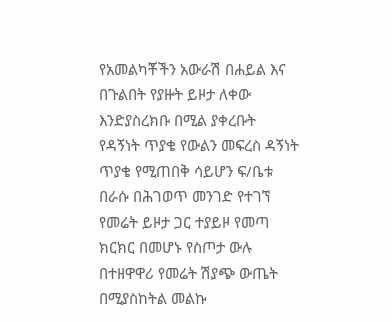የአመልካቾችን አውራሽ በሐይል እና በጉልበት የያዙት ይዞታ ለቀው እንድያስረክቡ በሚል ያቀረቡት የዳኝነት ጥያቄ የውልን መፍረስ ዳኝነት ጥያቄ የሚጠበቅ ሳይሆን ፍ/ቤቱ በራሱ በሕገወጥ መንገድ የተገኘ የመሬት ይዞታ ጋር ተያይዞ የመጣ ክርክር በመሆኑ የስጦታ ውሉ በተዘዋዋሪ የመሬት ሽያጭ ውጤት በሚያስከትል መልኩ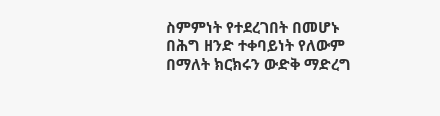ስምምነት የተደረገበት በመሆኑ በሕግ ዘንድ ተቀባይነት የለውም በማለት ክርክሩን ውድቅ ማድረግ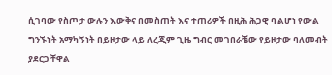ሲገባው የስጦታ ውሉን እውቅና በመስጠት እና ተጠሪዎች በዚሕ ሕጋዊ ባልሆነ የውል ግንኙነት አማካኝነት በይዞታው ላይ ለረጂም ጊዜ ግብር መገበራቼው የይዞታው ባለመብት ያደርጋቸዋል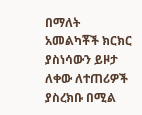በማለት አመልካቾች ክርክር ያስነሳውን ይዞታ ለቀው ለተጠሪዎች ያስረክቡ በሚል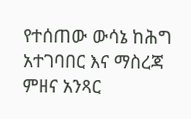የተሰጠው ውሳኔ ከሕግ አተገባበር እና ማስረጃ ምዘና አንጻር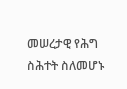መሠረታዊ የሕግ ስሕተት ስለመሆኑ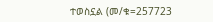ተወስኗል (መ/ቁ=257723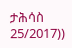ታሕሳስ 25/2017))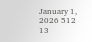January 1, 2026 512 13